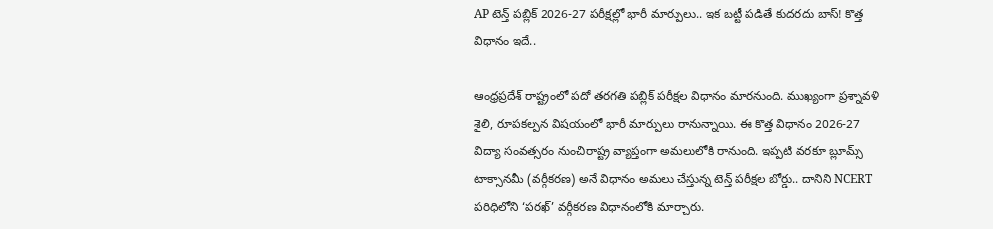AP టెన్త్ పబ్లిక్‌ 2026-27 పరీక్షల్లో భారీ మార్పులు.. ఇక బట్టీ పడితే కుదరదు బాస్! కొత్త విధానం ఇదే..

ఆంధ్రప్రదేశ్‌ రాష్ట్రంలో పదో తరగతి పబ్లిక్‌ పరీక్షల విధానం మారనుంది. ముఖ్యంగా ప్రశ్నావళి శైలి, రూపకల్పన విషయంలో భారీ మార్పులు రానున్నాయి. ఈ కొత్త విధానం 2026-27 విద్యా సంవత్సరం నుంచిరాష్ట్ర వ్యాప్తంగా అమలులోకి రానుంది. ఇప్పటి వరకూ బ్లూమ్స్‌ టాక్సానమీ (వర్గీకరణ) అనే విధానం అమలు చేస్తున్న టెన్త్ పరీక్షల బోర్డు.. దానిని NCERT పరిధిలోని ‘పరఖ్‌’ వర్గీకరణ విధానంలోకి మార్చారు.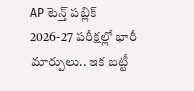AP టెన్త్ పబ్లిక్‌ 2026-27 పరీక్షల్లో భారీ మార్పులు.. ఇక బట్టీ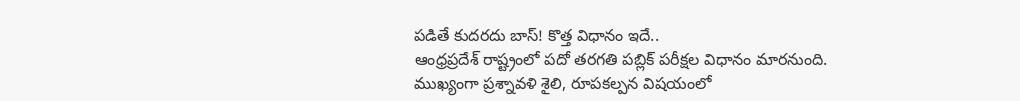పడితే కుదరదు బాస్! కొత్త విధానం ఇదే..
ఆంధ్రప్రదేశ్‌ రాష్ట్రంలో పదో తరగతి పబ్లిక్‌ పరీక్షల విధానం మారనుంది. ముఖ్యంగా ప్రశ్నావళి శైలి, రూపకల్పన విషయంలో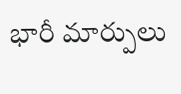భారీ మార్పులు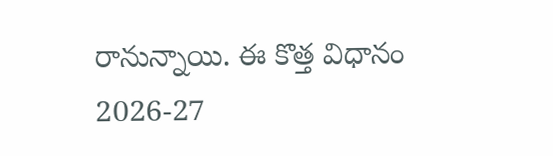రానున్నాయి. ఈ కొత్త విధానం 2026-27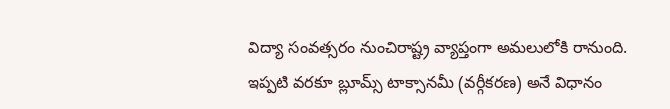విద్యా సంవత్సరం నుంచిరాష్ట్ర వ్యాప్తంగా అమలులోకి రానుంది. ఇప్పటి వరకూ బ్లూమ్స్‌ టాక్సానమీ (వర్గీకరణ) అనే విధానం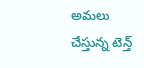అమలు చేస్తున్న టెన్త్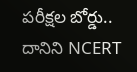పరీక్షల బోర్డు.. దానిని NCERT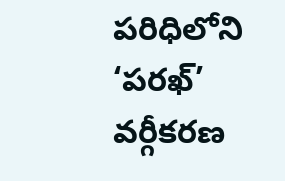పరిధిలోని ‘పరఖ్‌’ వర్గీకరణ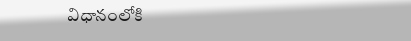విధానంలోకి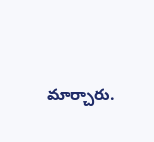మార్చారు.